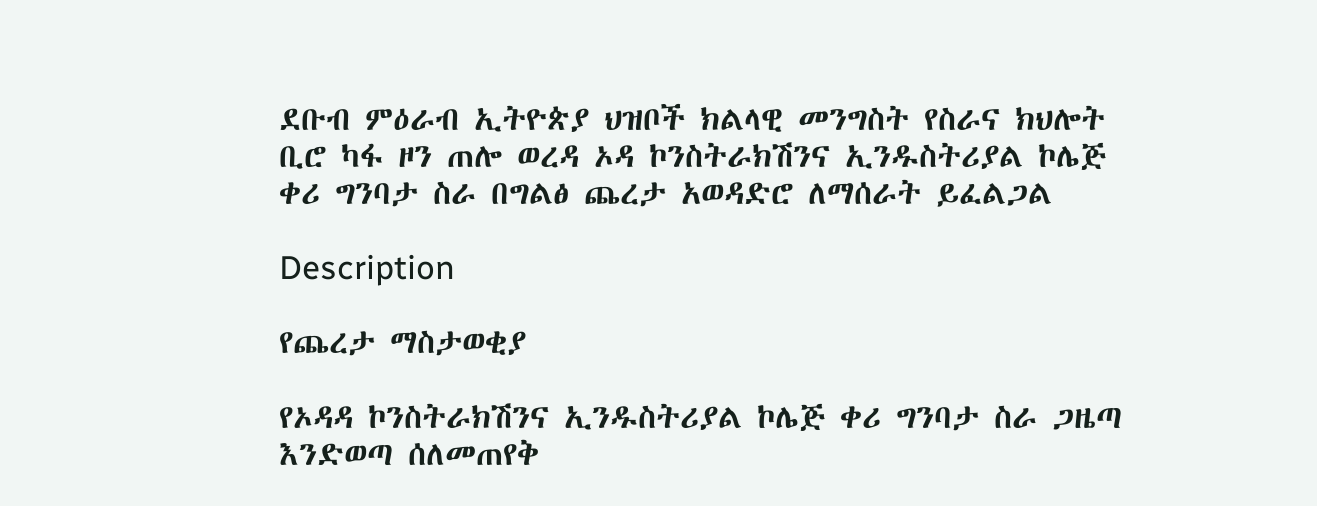ደቡብ ምዕራብ ኢትዮጵያ ህዝቦች ክልላዊ መንግስት የስራና ክህሎት ቢሮ ካፋ ዞን ጠሎ ወረዳ ኦዳ ኮንስትራክሽንና ኢንዱስትሪያል ኮሌጅ ቀሪ ግንባታ ስራ በግልፅ ጨረታ አወዳድሮ ለማሰራት ይፈልጋል

Description

የጨረታ ማስታወቂያ

የኦዳዳ ኮንስትራክሽንና ኢንዱስትሪያል ኮሌጅ ቀሪ ግንባታ ስራ ጋዜጣ እንድወጣ ሰለመጠየቅ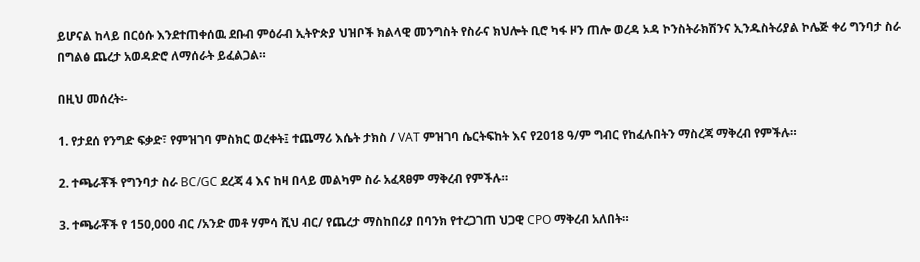ይሆናል ከላይ በርዕሱ እንደተጠቀሰዉ ደቡብ ምዕራብ ኢትዮጵያ ህዝቦች ክልላዊ መንግስት የስራና ክህሎት ቢሮ ካፋ ዞን ጠሎ ወረዳ ኦዳ ኮንስትራክሽንና ኢንዱስትሪያል ኮሌጅ ቀሪ ግንባታ ስራ በግልፅ ጨረታ አወዳድሮ ለማሰራት ይፈልጋል።

በዚህ መሰረት፡-

1. የታደሰ የንግድ ፍቃድ፣ የምዝገባ ምስክር ወረቀት፤ ተጨማሪ እሴት ታክስ / VAT ምዝገባ ሴርትፍከት እና የ2018 ዓ/ም ግብር የከፈሉበትን ማስረጃ ማቅረብ የምችሉ።

2. ተጫራቾች የግንባታ ስራ BC/GC ደረጃ 4 እና ከዛ በላይ መልካም ስራ አፈጻፀም ማቅረብ የምችሉ።

3. ተጫራቾች የ 150,000 ብር /አንድ መቶ ሃምሳ ሺህ ብር/ የጨረታ ማስከበሪያ በባንክ የተረጋገጠ ህጋዊ CPO ማቅረብ አለበት።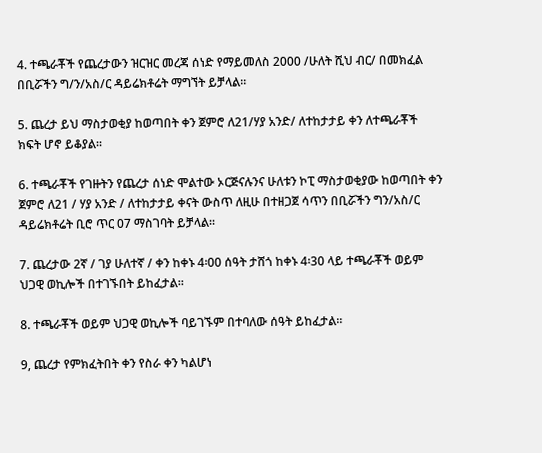4. ተጫራቾች የጨረታውን ዝርዝር መረጃ ሰነድ የማይመለስ 2000 /ሁለት ሺህ ብር/ በመክፈል በቢሯችን ግ/ን/አስ/ር ዳይሬክቶሬት ማግኘት ይቻላል።

5. ጨረታ ይህ ማስታወቂያ ከወጣበት ቀን ጀምሮ ለ21/ሃያ አንድ/ ለተከታታይ ቀን ለተጫራቾች ክፍት ሆኖ ይቆያል።

6. ተጫራቾች የገዙትን የጨረታ ሰነድ ሞልተው ኦርጅናሉንና ሁለቱን ኮፒ ማስታወቂያው ከወጣበት ቀን ጀምሮ ለ21 / ሃያ አንድ / ለተከታታይ ቀናት ውስጥ ለዚሁ በተዘጋጀ ሳጥን በቢሯችን ግን/አስ/ር ዳይሬክቶሬት ቢሮ ጥር 07 ማስገባት ይቻላል።

7. ጨረታው 2ኛ / ገያ ሁለተኛ / ቀን ከቀኑ 4፡00 ሰዓት ታሸጎ ከቀኑ 4፡30 ላይ ተጫራቾች ወይም ህጋዊ ወኪሎች በተገኙበት ይከፈታል።

8. ተጫራቾች ወይም ህጋዊ ወኪሎች ባይገኙም በተባለው ሰዓት ይከፈታል።

9, ጨረታ የምክፈትበት ቀን የስራ ቀን ካልሆነ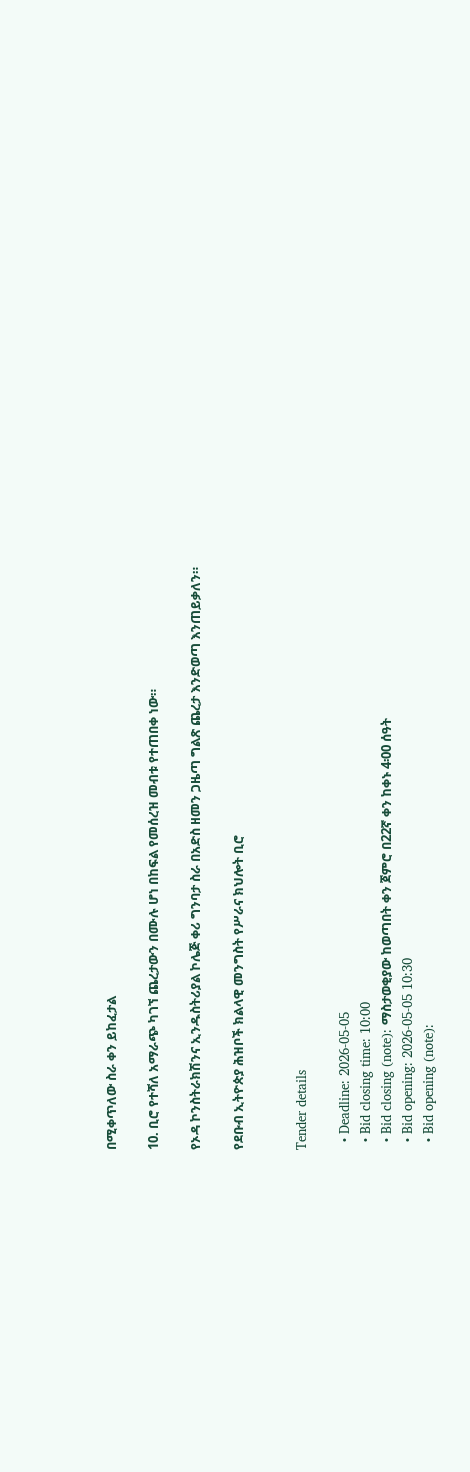በሚቀጥለው ስራ ቀን ይከፈታል

10. ቢሮ የተሻለ አማራጭ ካገኘ ጨረታውን በሙሉ ሆነ በከፍል የመሰረዝ መብቱ የተጠበቀ ነው።

የኦዳ ኮንስትራክሽንና ኢንዱስትሪያል ኮሌጅ ቀሪ ግንባታ ስራ በአድስ ዘመን ጋዜጣ ግልጽ ጨረታ እንድወጣ እንጠይቃለን።

የደቡብ ኢትዮጵያ ሕዝቦች ክልላዊ መንግስት የሥራና ክህሎት ቢሮ


Tender details

  • Deadline: 2026-05-05
  • Bid closing time: 10:00
  • Bid closing (note): ማስታወቂያው ከወጣበት ቀን ጀምሮ በ22ኛ ቀን ከቀኑ 4፡00 ሰዓት
  • Bid opening: 2026-05-05 10:30
  • Bid opening (note):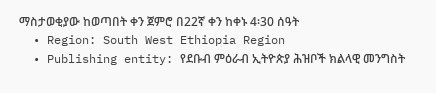ማስታወቂያው ከወጣበት ቀን ጀምሮ በ22ኛ ቀን ከቀኑ 4፡30 ሰዓት
  • Region: South West Ethiopia Region
  • Publishing entity: የደቡብ ምዕራብ ኢትዮጵያ ሕዝቦች ክልላዊ መንግስት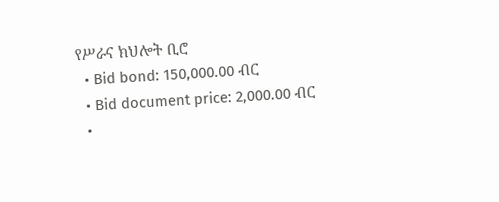የሥራና ክህሎት ቢሮ
  • Bid bond: 150,000.00 ብር
  • Bid document price: 2,000.00 ብር
  •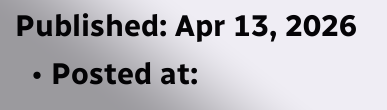Published: Apr 13, 2026
  • Posted at: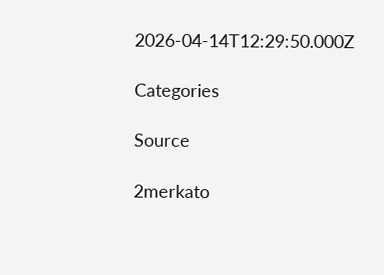2026-04-14T12:29:50.000Z

Categories

Source

2merkato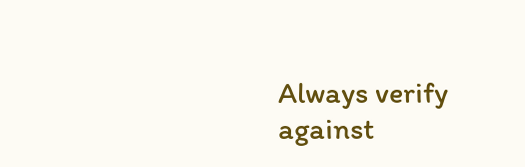Always verify against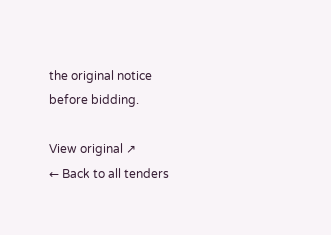the original notice before bidding.

View original ↗
← Back to all tenders